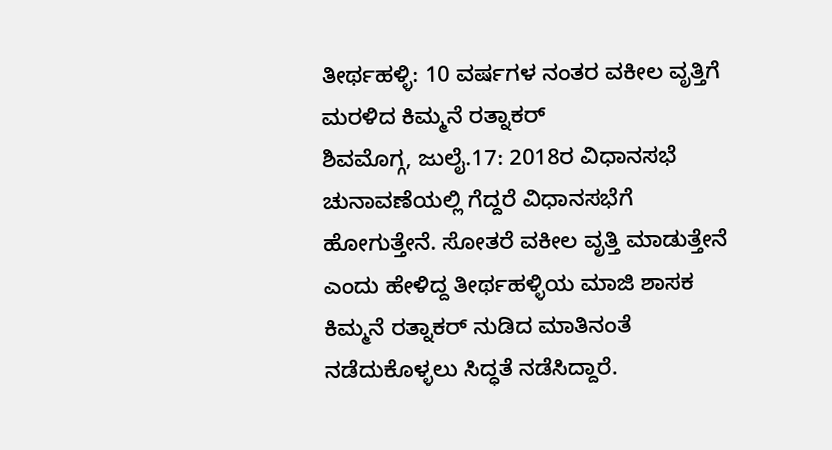ತೀರ್ಥಹಳ್ಳಿ: 10 ವರ್ಷಗಳ ನಂತರ ವಕೀಲ ವೃತ್ತಿಗೆ ಮರಳಿದ ಕಿಮ್ಮನೆ ರತ್ನಾಕರ್
ಶಿವಮೊಗ್ಗ, ಜುಲೈ.17: 2018ರ ವಿಧಾನಸಭೆ ಚುನಾವಣೆಯಲ್ಲಿ ಗೆದ್ದರೆ ವಿಧಾನಸಭೆಗೆ ಹೋಗುತ್ತೇನೆ. ಸೋತರೆ ವಕೀಲ ವೃತ್ತಿ ಮಾಡುತ್ತೇನೆ ಎಂದು ಹೇಳಿದ್ದ ತೀರ್ಥಹಳ್ಳಿಯ ಮಾಜಿ ಶಾಸಕ ಕಿಮ್ಮನೆ ರತ್ನಾಕರ್ ನುಡಿದ ಮಾತಿನಂತೆ ನಡೆದುಕೊಳ್ಳಲು ಸಿದ್ಧತೆ ನಡೆಸಿದ್ದಾರೆ.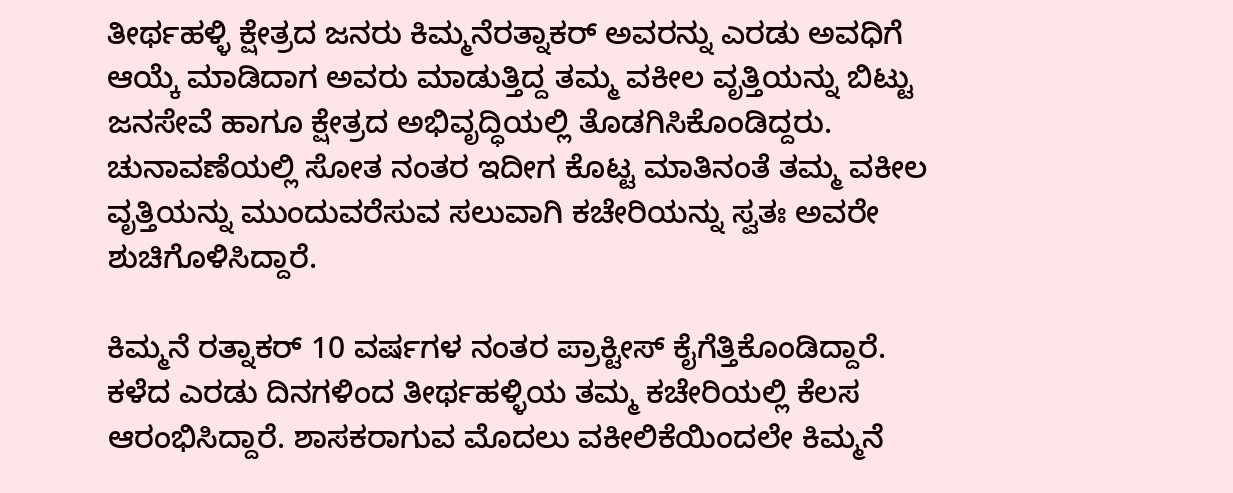ತೀರ್ಥಹಳ್ಳಿ ಕ್ಷೇತ್ರದ ಜನರು ಕಿಮ್ಮನೆರತ್ನಾಕರ್ ಅವರನ್ನು ಎರಡು ಅವಧಿಗೆ ಆಯ್ಕೆ ಮಾಡಿದಾಗ ಅವರು ಮಾಡುತ್ತಿದ್ದ ತಮ್ಮ ವಕೀಲ ವೃತ್ತಿಯನ್ನು ಬಿಟ್ಟು ಜನಸೇವೆ ಹಾಗೂ ಕ್ಷೇತ್ರದ ಅಭಿವೃದ್ಧಿಯಲ್ಲಿ ತೊಡಗಿಸಿಕೊಂಡಿದ್ದರು.
ಚುನಾವಣೆಯಲ್ಲಿ ಸೋತ ನಂತರ ಇದೀಗ ಕೊಟ್ಟ ಮಾತಿನಂತೆ ತಮ್ಮ ವಕೀಲ ವೃತ್ತಿಯನ್ನು ಮುಂದುವರೆಸುವ ಸಲುವಾಗಿ ಕಚೇರಿಯನ್ನು ಸ್ವತಃ ಅವರೇ ಶುಚಿಗೊಳಿಸಿದ್ದಾರೆ.

ಕಿಮ್ಮನೆ ರತ್ನಾಕರ್ 10 ವರ್ಷಗಳ ನಂತರ ಪ್ರಾಕ್ಟೀಸ್ ಕೈಗೆತ್ತಿಕೊಂಡಿದ್ದಾರೆ. ಕಳೆದ ಎರಡು ದಿನಗಳಿಂದ ತೀರ್ಥಹಳ್ಳಿಯ ತಮ್ಮ ಕಚೇರಿಯಲ್ಲಿ ಕೆಲಸ ಆರಂಭಿಸಿದ್ದಾರೆ. ಶಾಸಕರಾಗುವ ಮೊದಲು ವಕೀಲಿಕೆಯಿಂದಲೇ ಕಿಮ್ಮನೆ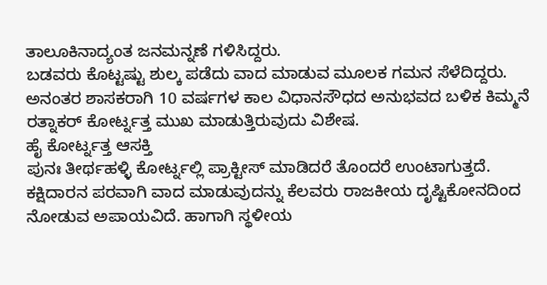ತಾಲೂಕಿನಾದ್ಯಂತ ಜನಮನ್ನಣೆ ಗಳಿಸಿದ್ದರು.
ಬಡವರು ಕೊಟ್ಟಷ್ಟು ಶುಲ್ಕ ಪಡೆದು ವಾದ ಮಾಡುವ ಮೂಲಕ ಗಮನ ಸೆಳೆದಿದ್ದರು. ಅನಂತರ ಶಾಸಕರಾಗಿ 10 ವರ್ಷಗಳ ಕಾಲ ವಿಧಾನಸೌಧದ ಅನುಭವದ ಬಳಿಕ ಕಿಮ್ಮನೆ ರತ್ನಾಕರ್ ಕೋರ್ಟ್ನತ್ತ ಮುಖ ಮಾಡುತ್ತಿರುವುದು ವಿಶೇಷ.
ಹೈ ಕೋರ್ಟ್ನತ್ತ ಆಸಕ್ತಿ
ಪುನಃ ತೀರ್ಥಹಳ್ಳಿ ಕೋರ್ಟ್ನಲ್ಲಿ ಪ್ರಾಕ್ಟೀಸ್ ಮಾಡಿದರೆ ತೊಂದರೆ ಉಂಟಾಗುತ್ತದೆ. ಕಕ್ಷಿದಾರನ ಪರವಾಗಿ ವಾದ ಮಾಡುವುದನ್ನು ಕೆಲವರು ರಾಜಕೀಯ ದೃಷ್ಟಿಕೋನದಿಂದ ನೋಡುವ ಅಪಾಯವಿದೆ. ಹಾಗಾಗಿ ಸ್ಥಳೀಯ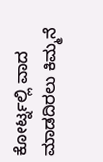ಕೋರ್ಟ್ನಲ್ಲಿ ವಾದ ಮಾಡದಿರಲು ಕಿಮ್ಮನೆ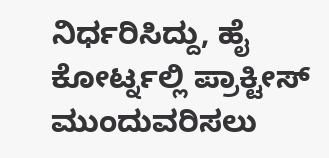ನಿರ್ಧರಿಸಿದ್ದು, ಹೈ ಕೋರ್ಟ್ನಲ್ಲಿ ಪ್ರಾಕ್ಟೀಸ್ ಮುಂದುವರಿಸಲು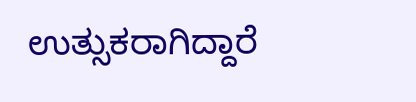ಉತ್ಸುಕರಾಗಿದ್ದಾರೆ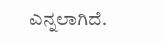ಎನ್ನಲಾಗಿದೆ.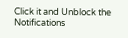Click it and Unblock the Notifications